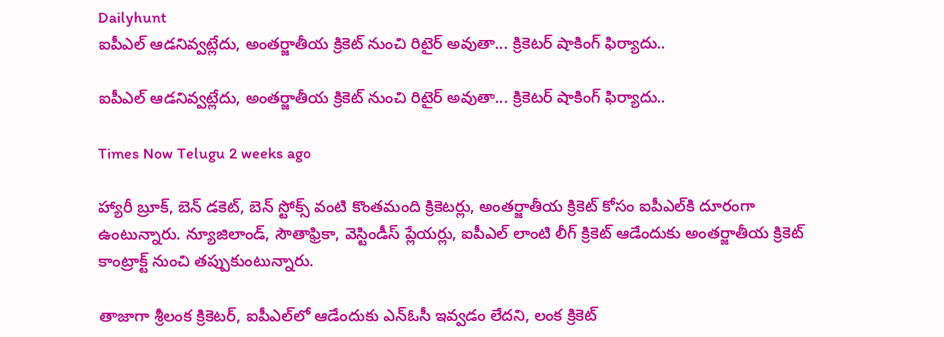Dailyhunt
ఐపీఎల్ ఆడనివ్వట్లేదు, అంతర్జాతీయ క్రికెట్ నుంచి రిటైర్ అవుతా... క్రికెటర్ షాకింగ్ ఫిర్యాదు..

ఐపీఎల్ ఆడనివ్వట్లేదు, అంతర్జాతీయ క్రికెట్ నుంచి రిటైర్ అవుతా... క్రికెటర్ షాకింగ్ ఫిర్యాదు..

Times Now Telugu 2 weeks ago

హ్యారీ బ్రూక్, బెన్ డకెట్, బెన్ స్టోక్స్ వంటి కొంతమంది క్రికెటర్లు, అంతర్జాతీయ క్రికెట్‌ కోసం ఐపీఎల్‌కి దూరంగా ఉంటున్నారు. న్యూజిలాండ్, సౌతాఫ్రికా, వెస్టిండీస్ ప్లేయర్లు, ఐపీఎల్‌ లాంటి లీగ్ క్రికెట్ ఆడేందుకు అంతర్జాతీయ క్రికెట్ కాంట్రాక్ట్‌ నుంచి తప్పుకుంటున్నారు.

తాజాగా శ్రీలంక క్రికెటర్, ఐపీఎల్‌లో ఆడేందుకు ఎన్‌ఓసీ ఇవ్వడం లేదని, లంక క్రికెట్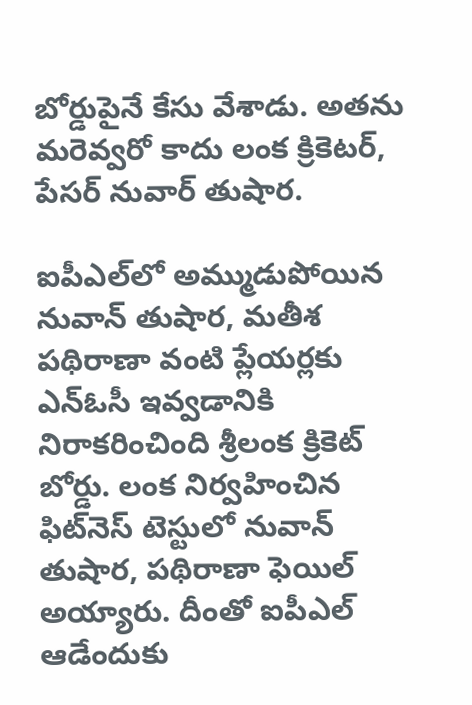బోర్డుపైనే కేసు వేశాడు. అతను మరెవ్వరో కాదు లంక క్రికెటర్, పేసర్ నువార్ తుషార.

ఐపీఎల్‌లో అమ్ముడుపోయిన నువాన్ తుషార, మతీశ పథిరాణా వంటి ప్లేయర్లకు ఎన్‌ఓసీ ఇవ్వడానికి నిరాకరించింది శ్రీలంక క్రికెట్ బోర్డు. లంక నిర్వహించిన ఫిట్‌నెస్ టెస్టులో నువాన్ తుషార, పథిరాణా ఫెయిల్ అయ్యారు. దీంతో ఐపీఎల్ ఆడేందుకు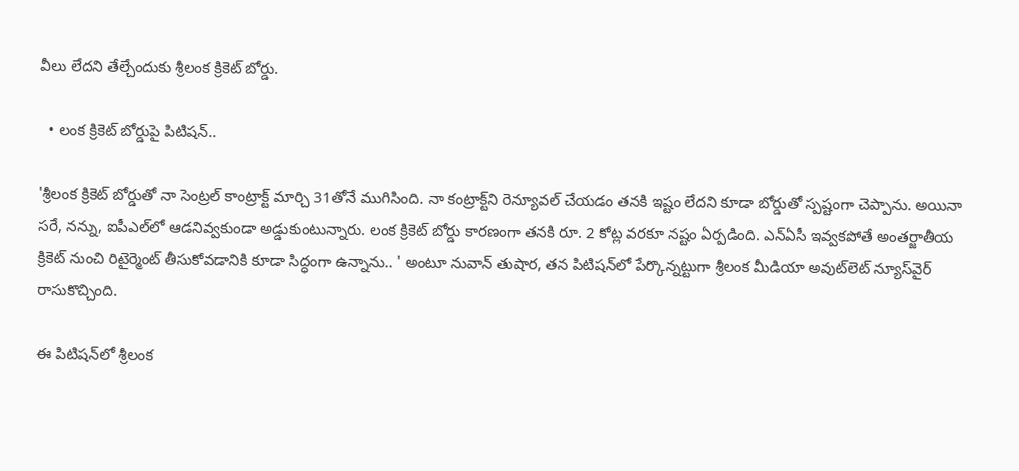వీలు లేదని తేల్చేందుకు శ్రీలంక క్రికెట్ బోర్డు.

  • లంక క్రికెట్ బోర్డుపై పిటిషన్..

'శ్రీలంక క్రికెట్ బోర్డుతో నా సెంట్రల్ కాంట్రాక్ట్ మార్చి 31తోనే ముగిసింది. నా కంట్రాక్ట్‌ని రెన్యూవల్ చేయడం తనకి ఇష్టం లేదని కూడా బోర్డుతో స్పష్టంగా చెప్పాను. అయినా సరే, నన్ను, ఐపీఎల్‌లో ఆడనివ్వకుండా అడ్డుకుంటున్నారు. లంక క్రికెట్ బోర్డు కారణంగా తనకి రూ. 2 కోట్ల వరకూ నష్టం ఏర్పడింది. ఎన్‌ఏసీ ఇవ్వకపోతే అంతర్జాతీయ క్రికెట్ నుంచి రిటైర్మెంట్ తీసుకోవడానికి కూడా సిద్ధంగా ఉన్నాను.. ' అంటూ నువాన్ తుషార, తన పిటిషన్‌లో పేర్కొన్నట్టుగా శ్రీలంక మీడియా అవుట్‌లెట్ న్యూస్‌వైర్ రాసుకొచ్చింది.

ఈ పిటిషన్‌లో శ్రీలంక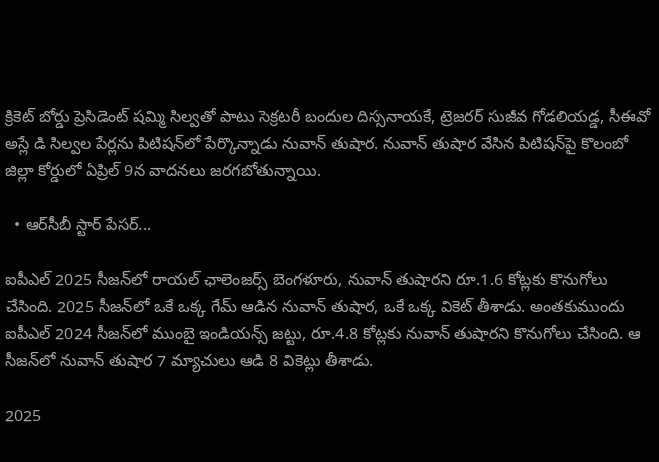క్రికెట్ బోర్డు ప్రెసిడెంట్ షమ్మి సిల్వతో పాటు సెక్రటరీ బందుల దిస్సనాయకే, ట్రెజరర్ సుజీవ గోడలియడ్డ, సీఈవో అస్లే డి సిల్వల పేర్లను పిటిషన్‌లో పేర్కొన్నాడు నువాన్ తుషార. నువాన్ తుషార వేసిన పిటిషన్‌పై కొలంబో జిల్లా కోర్డులో ఏప్రిల్ 9న వాదనలు జరగబోతున్నాయి.

  • ఆర్‌సీబీ స్టార్ పేసర్...

ఐపీఎల్ 2025 సీజన్‌లో రాయల్ ఛాలెంజర్స్ బెంగళూరు, నువాన్ తుషారని రూ.1.6 కోట్లకు కొనుగోలు చేసింది. 2025 సీజన్‌లో ఒకే ఒక్క గేమ్ ఆడిన నువాన్ తుషార, ఒకే ఒక్క వికెట్ తీశాడు. అంతకుముందు ఐపీఎల్ 2024 సీజన్‌లో ముంబై ఇండియన్స్‌ జట్టు, రూ.4.8 కోట్లకు నువాన్ తుషారని కొనుగోలు చేసింది. ఆ సీజన్‌లో నువాన్ తుషార 7 మ్యాచులు ఆడి 8 వికెట్లు తీశాడు.

2025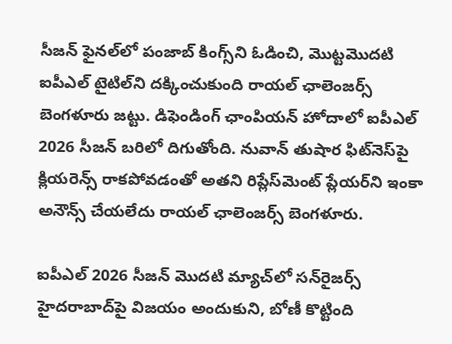సీజన్‌ ఫైనల్‌లో పంజాబ్ కింగ్స్‌ని ఓడించి, మొట్టమొదటి ఐపీఎల్ టైటిల్‌ని దక్కించుకుంది రాయల్ ఛాలెంజర్స్ బెంగళూరు జట్టు. డిఫెండింగ్ ఛాంపియన్ హోదాలో ఐపీఎల్ 2026 సీజన్ బరిలో దిగుతోంది. నువాన్ తుషార ఫిట్‌నెస్‌పై క్లియరెన్స్ రాకపోవడంతో అతని రిప్లేస్‌మెంట్ ప్లేయర్‌ని ఇంకా అనౌన్స్ చేయలేదు రాయల్ ఛాలెంజర్స్ బెంగళూరు.

ఐపీఎల్ 2026 సీజన్ మొదటి మ్యాచ్‌లో సన్‌రైజర్స్ హైదరాబాద్‌పై విజయం అందుకుని, బోణీ కొట్టింది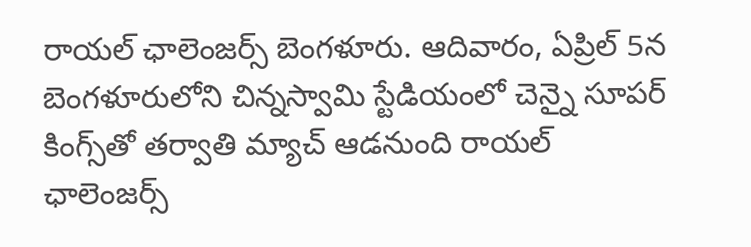రాయల్ ఛాలెంజర్స్ బెంగళూరు. ఆదివారం, ఏప్రిల్ 5న బెంగళూరులోని చిన్నస్వామి స్టేడియంలో చెన్నై సూపర్ కింగ్స్‌తో తర్వాతి మ్యాచ్ ఆడనుంది రాయల్ ఛాలెంజర్స్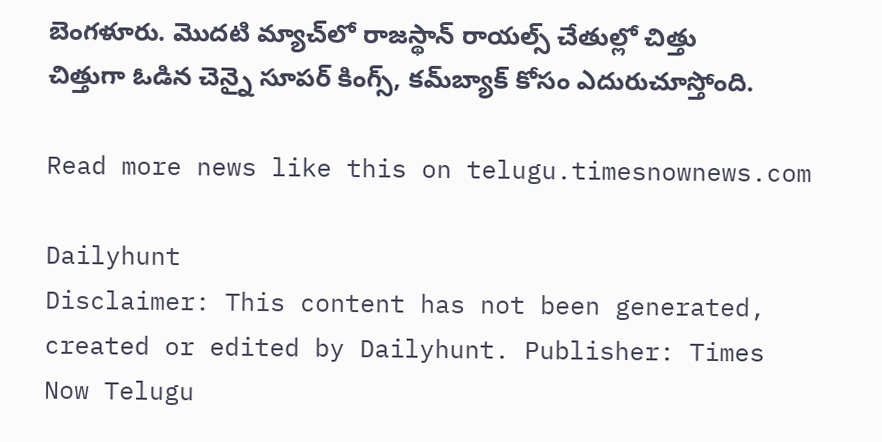బెంగళూరు. మొదటి మ్యాచ్‌లో రాజస్థాన్ రాయల్స్ చేతుల్లో చిత్తు చిత్తుగా ఓడిన చెన్నై సూపర్ కింగ్స్, కమ్‌బ్యాక్ కోసం ఎదురుచూస్తోంది.

Read more news like this on telugu.timesnownews.com

Dailyhunt
Disclaimer: This content has not been generated, created or edited by Dailyhunt. Publisher: Times Now Telugu